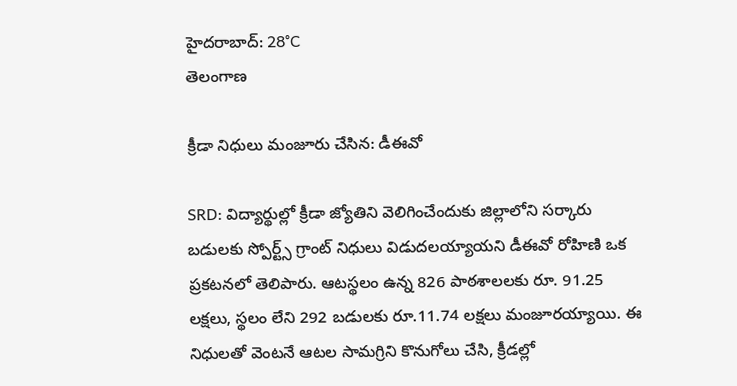హైదరాబాద్: 28°C
తెలంగాణ

క్రీడా నిధులు మంజూరు చేసిన: డీఈవో

SRD: విద్యార్థుల్లో క్రీడా జ్యోతిని వెలిగించేందుకు జిల్లాలోని సర్కారు బడులకు స్పోర్ట్స్ గ్రాంట్ నిధులు విడుదలయ్యాయని డీఈవో రోహిణి ఒక ప్రకటనలో తెలిపారు. ఆటస్థలం ఉన్న 826 పాఠశాలలకు రూ. 91.25 లక్షలు, స్థలం లేని 292 బడులకు రూ.11.74 లక్షలు మంజూరయ్యాయి. ఈ నిధులతో వెంటనే ఆటల సామగ్రిని కొనుగోలు చేసి, క్రీడల్లో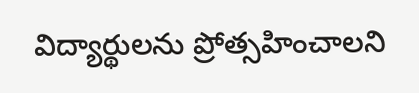విద్యార్థులను ప్రోత్సహించాలని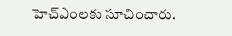హెచ్‌ఎంలకు సూచించారు.